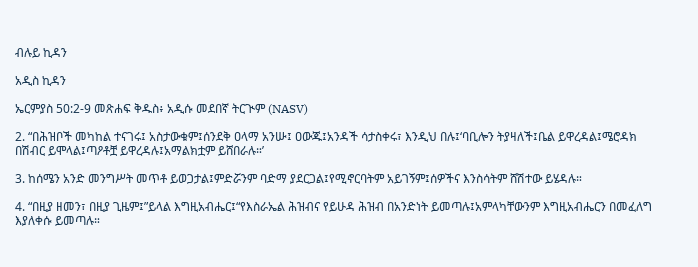ብሉይ ኪዳን

አዲስ ኪዳን

ኤርምያስ 50:2-9 መጽሐፍ ቅዱስ፥ አዲሱ መደበኛ ትርጒም (NASV)

2. “በሕዝቦች መካከል ተናገሩ፤ አስታውቁም፤ሰንደቅ ዐላማ አንሡ፤ ዐውጁ፤አንዳች ሳታስቀሩ፣ እንዲህ በሉ፤‘ባቢሎን ትያዛለች፤ቤል ይዋረዳል፤ሜሮዳክ በሽብር ይሞላል፤ጣዖቶቿ ይዋረዳሉ፤አማልክቷም ይሸበራሉ።’

3. ከሰሜን አንድ መንግሥት መጥቶ ይወጋታል፤ምድሯንም ባድማ ያደርጋል፤የሚኖርባትም አይገኝም፤ሰዎችና እንስሳትም ሸሽተው ይሄዳሉ።

4. “በዚያ ዘመን፣ በዚያ ጊዜም፤”ይላል እግዚአብሔር፤“የእስራኤል ሕዝብና የይሁዳ ሕዝብ በአንድነት ይመጣሉ፤አምላካቸውንም እግዚአብሔርን በመፈለግ እያለቀሱ ይመጣሉ።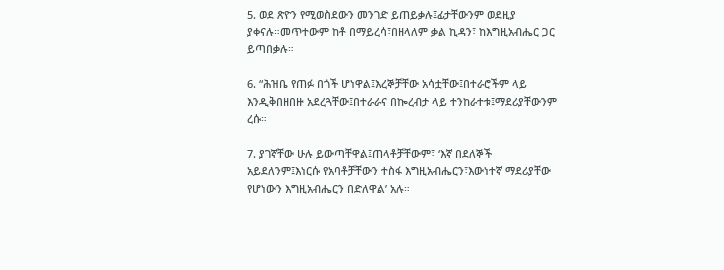5. ወደ ጽዮን የሚወስደውን መንገድ ይጠይቃሉ፤ፊታቸውንም ወደዚያ ያቀናሉ።መጥተውም ከቶ በማይረሳ፣በዘላለም ቃል ኪዳን፣ ከእግዚአብሔር ጋር ይጣበቃሉ።

6. “ሕዝቤ የጠፉ በጎች ሆነዋል፤እረኞቻቸው አሳቷቸው፤በተራሮችም ላይ እንዲቅበዘበዙ አደረጓቸው፤በተራራና በኰረብታ ላይ ተንከራተቱ፤ማደሪያቸውንም ረሱ።

7. ያገኛቸው ሁሉ ይውጣቸዋል፤ጠላቶቻቸውም፣ ‘እኛ በደለኞች አይደለንም፤እነርሱ የአባቶቻቸውን ተስፋ እግዚአብሔርን፣እውነተኛ ማደሪያቸው የሆነውን እግዚአብሔርን በድለዋል’ አሉ።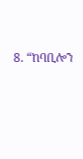8. “ከባቢሎን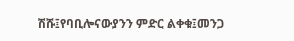ሽሹ፤የባቢሎናውያንን ምድር ልቀቁ፤መንጋ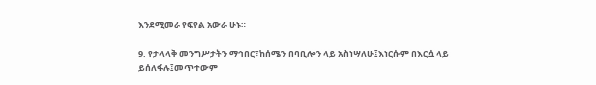እንደሚመራ የፍየል አውራ ሁኑ።

9. የታላላቅ መንግሥታትን ማኅበር፣ከሰሜን በባቢሎን ላይ አስነሣለሁ፤እነርሱም በእርሷ ላይ ይሰለፋሉ፤መጥተውም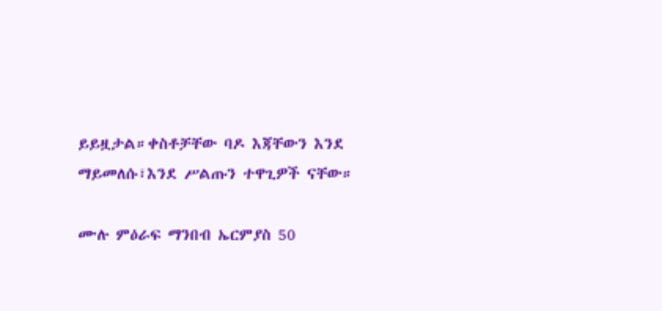ይይዟታል።ቀስቶቻቸው ባዶ እጃቸውን እንደ ማይመለሱ፣እንደ ሥልጡን ተዋጊዎች ናቸው።

ሙሉ ምዕራፍ ማንበብ ኤርምያስ 50